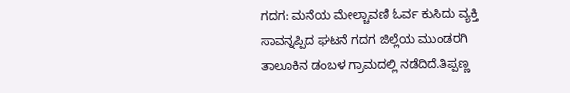ಗದಗ: ಮನೆಯ ಮೇಲ್ಚಾವಣಿ ಓರ್ವ ಕುಸಿದು ವ್ಯಕ್ತಿ ಸಾವನ್ನಪ್ಪಿದ ಘಟನೆ ಗದಗ ಜಿಲ್ಲೆಯ ಮುಂಡರಗಿ ತಾಲೂಕಿನ ಡಂಬಳ ಗ್ರಾಮದಲ್ಲಿ ನಡೆದಿದೆ.ತಿಪ್ಪಣ್ಣ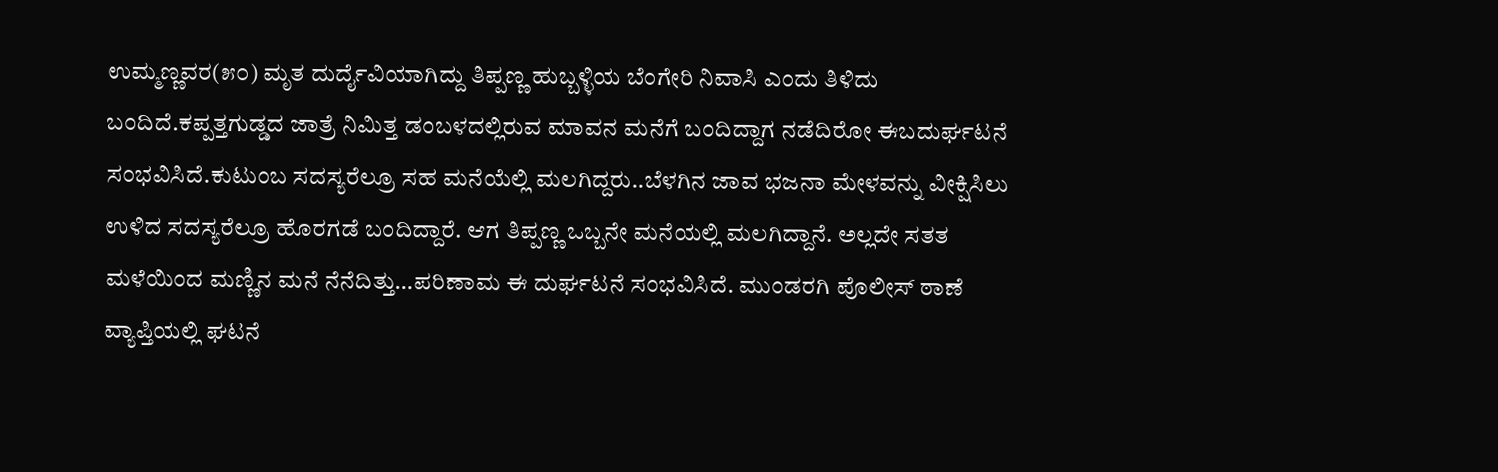ಉಮ್ಮಣ್ಣವರ(೫೦) ಮೃತ ದುರ್ದೈವಿಯಾಗಿದ್ದು ತಿಪ್ಪಣ್ಣ ಹುಬ್ಬಳ್ಳಿಯ ಬೆಂಗೇರಿ ನಿವಾಸಿ ಎಂದು ತಿಳಿದು ಬಂದಿದೆ.ಕಪ್ಪತ್ತಗುಡ್ಡದ ಜಾತ್ರೆ ನಿಮಿತ್ತ ಡಂಬಳದಲ್ಲಿರುವ ಮಾವನ ಮನೆಗೆ ಬಂದಿದ್ದಾಗ ನಡೆದಿರೋ ಈಬದುರ್ಘಟನೆ ಸಂಭವಿಸಿದೆ.ಕುಟುಂಬ ಸದಸ್ಯರೆಲ್ರೂ ಸಹ ಮನೆಯೆಲ್ಲಿ ಮಲಗಿದ್ದರು..ಬೆಳಗಿನ ಜಾವ ಭಜನಾ ಮೇಳವನ್ನು ವೀಕ್ಷಿಸಿಲು ಉಳಿದ ಸದಸ್ಯರೆಲ್ರೂ ಹೊರಗಡೆ ಬಂದಿದ್ದಾರೆ. ಆಗ ತಿಪ್ಪಣ್ಣ ಒಬ್ಬನೇ ಮನೆಯಲ್ಲಿ ಮಲಗಿದ್ದಾನೆ. ಅಲ್ಲದೇ ಸತತ ಮಳೆಯಿಂದ ಮಣ್ಣಿನ ಮನೆ ನೆನೆದಿತ್ತು…ಪರಿಣಾಮ ಈ ದುರ್ಘಟನೆ ಸಂಭವಿಸಿದೆ. ಮುಂಡರಗಿ ಪೊಲೀಸ್ ಠಾಣೆ ವ್ಯಾಪ್ತಿಯಲ್ಲಿ ಘಟನೆ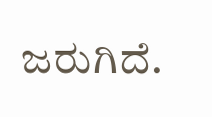ಜರುಗಿದೆ.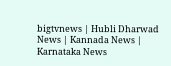bigtvnews | Hubli Dharwad News | Kannada News | Karnataka News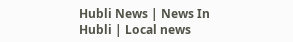Hubli News | News In Hubli | Local news